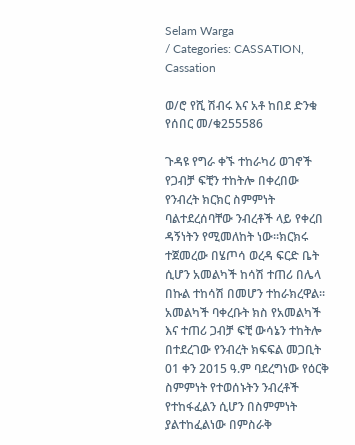Selam Warga
/ Categories: CASSATION, Cassation

ወ/ሮ የሺ ሽብሩ እና አቶ ከበደ ድንቁ የሰበር መ/ቁ255586

ጉዳዩ የግራ ቀኙ ተከራካሪ ወገኖች የጋብቻ ፍቺን ተከትሎ በቀረበው የንብረት ክርክር ስምምነት ባልተደረሰባቸው ንብረቶች ላይ የቀረበ ዳኝነትን የሚመለከት ነው፡፡ክርክሩ ተጀመረው በሄጦሳ ወረዳ ፍርድ ቤት ሲሆን አመልካች ከሳሽ ተጠሪ በሌላ በኩል ተከሳሽ በመሆን ተከራክረዋል፡፡አመልካች ባቀረቡት ክስ የአመልካች እና ተጠሪ ጋብቻ ፍቺ ውሳኔን ተከትሎ በተደረገው የንብረት ክፍፍል መጋቢት 01 ቀን 2015 ዓ.ም ባደረግነው የዕርቅ ስምምነት የተወሰኑትን ንብረቶች የተከፋፈልን ሲሆን በስምምነት ያልተከፈልነው በምስራቅ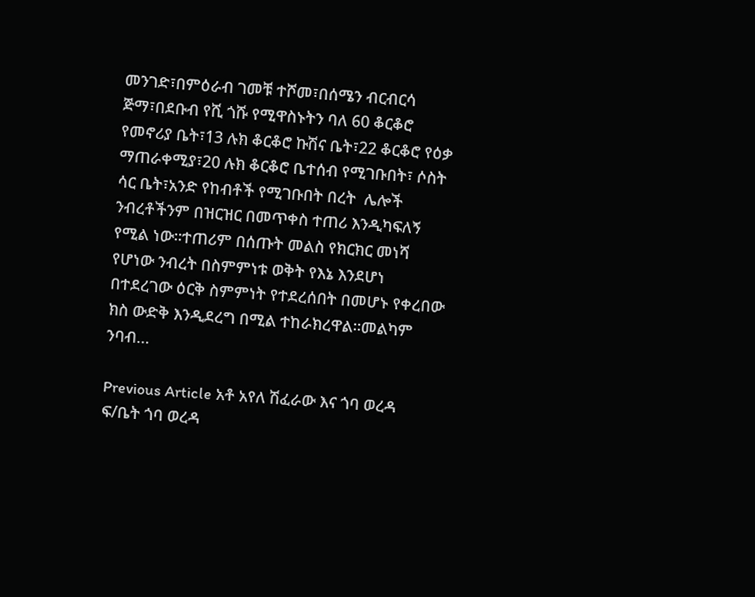መንገድ፣በምዕራብ ገመቹ ተሾመ፣በሰሜን ብርብርሳ ጅማ፣በደቡብ የሺ ጎሹ የሚዋስኑትን ባለ 60 ቆርቆሮ የመኖሪያ ቤት፣13 ሉክ ቆርቆሮ ኩሽና ቤት፣22 ቆርቆሮ የዕቃ ማጠራቀሚያ፣20 ሉክ ቆርቆሮ ቤተሰብ የሚገቡበት፣ ሶስት ሳር ቤት፣አንድ የከብቶች የሚገቡበት በረት  ሌሎች ንብረቶችንም በዝርዝር በመጥቀስ ተጠሪ እንዲካፍለኝ የሚል ነው፡፡ተጠሪም በሰጡት መልስ የክርክር መነሻ የሆነው ንብረት በስምምነቱ ወቅት የእኔ እንደሆነ በተደረገው ዕርቅ ስምምነት የተደረሰበት በመሆኑ የቀረበው ክስ ውድቅ እንዲደረግ በሚል ተከራክረዋል፡፡መልካም ንባብ…

Previous Article አቶ አየለ ሽፈራው እና ጎባ ወረዳ ፍ/ቤት ጎባ ወረዳ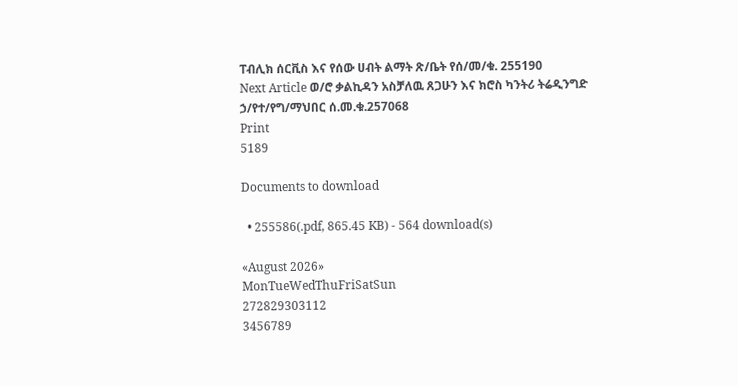ፐብሊክ ሰርቪስ እና የሰው ሀብት ልማት ጽ/ቤት የሰ/መ/ቁ. 255190
Next Article ወ/ሮ ቃልኪዳን አስቻለዉ ጸጋሁን እና ክሮስ ካንትሪ ትሬዲንግድ ኃ/የተ/የግ/ማህበር ሰ.መ.ቁ.257068
Print
5189

Documents to download

  • 255586(.pdf, 865.45 KB) - 564 download(s)

«August 2026»
MonTueWedThuFriSatSun
272829303112
3456789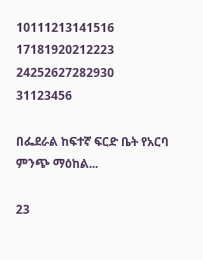10111213141516
17181920212223
24252627282930
31123456

በፌደራል ከፍተኛ ፍርድ ቤት የአርባ ምንጭ ማዕከል...

23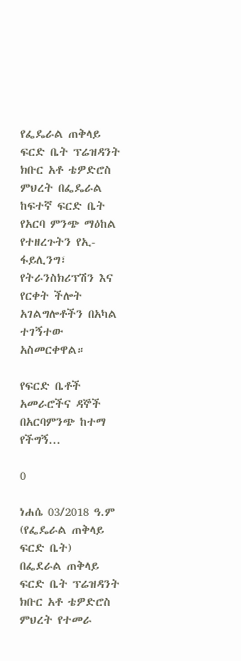የፌዴራል ጠቅላይ ፍርድ ቤት ፕሬዝዳንት ክቡር አቶ ቴዎድሮስ ምህረት በፌዴራል ከፍተኛ ፍርድ ቤት የአርባ ምንጭ ማዕከል የተዘረጉትን የኢ-ፋይሊንግ፣ የትራንስክሪፕሽን እና የርቀት ችሎት አገልግሎቶችን በአካል ተገኝተው አስመርቀዋል።

የፍርድ ቤቶች አመራሮችና ዳኞች በአርባምንጭ ከተማ የችግኝ...

0

ነሐሴ 03/2018 ዓ.ም (የፌዴራል ጠቅላይ ፍርድ ቤት)
በፌደራል ጠቅላይ ፍርድ ቤት ፕሬዝዳንት ክቡር አቶ ቴዎድሮስ ምህረት የተመራ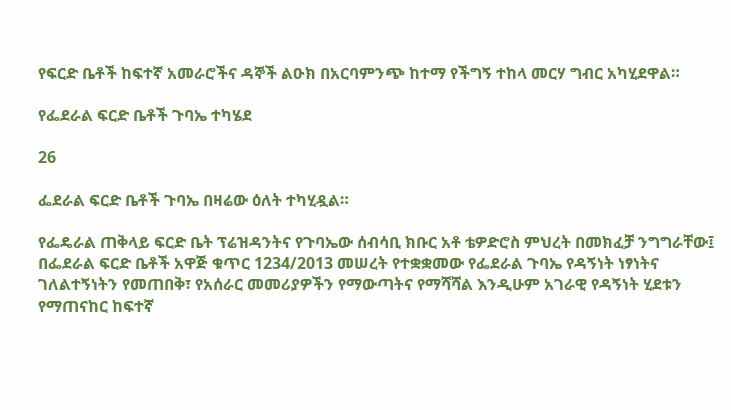የፍርድ ቤቶች ከፍተኛ አመራሮችና ዳኞች ልዑክ በአርባምንጭ ከተማ የችግኝ ተከላ መርሃ ግብር አካሂደዋል።

የፌደራል ፍርድ ቤቶች ጉባኤ ተካሄደ

26

ፌደራል ፍርድ ቤቶች ጉባኤ በዛሬው ዕለት ተካሂዷል።

የፌዴራል ጠቅላይ ፍርድ ቤት ፕሬዝዳንትና የጉባኤው ሰብሳቢ ክቡር አቶ ቴዎድሮስ ምህረት በመክፈቻ ንግግራቸው፤ በፌደራል ፍርድ ቤቶች አዋጅ ቁጥር 1234/2013 መሠረት የተቋቋመው የፌደራል ጉባኤ የዳኝነት ነፃነትና ገለልተኝነትን የመጠበቅ፣ የአሰራር መመሪያዎችን የማውጣትና የማሻሻል እንዲሁም አገራዊ የዳኝነት ሂደቱን የማጠናከር ከፍተኛ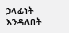ኃላፊነት እንዳለበት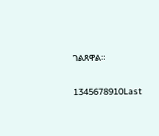ገልጸዋል።

1345678910Last